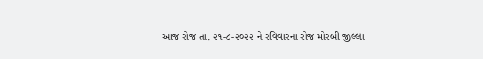આજ રોજ તા. ૨૧-૮-૨૦૨૨ ને રવિવારના રોજ મોરબી જીલ્લા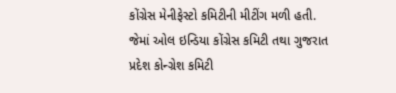કોંગ્રેસ મેનીફેસ્ટો કમિટીની મીટીંગ મળી હતી. જેમાં ઓલ ઇન્ડિયા કોંગ્રેસ કમિટી તથા ગુજરાત પ્રદેશ કોન્ગ્રેશ કમિટી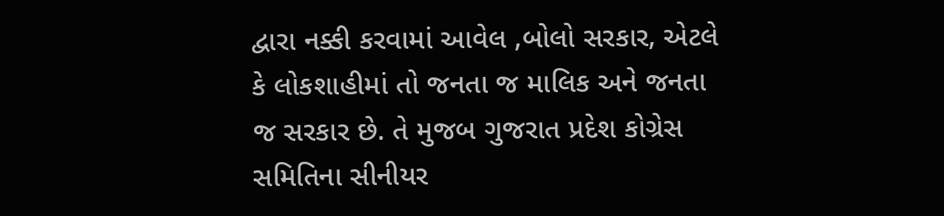દ્વારા નક્કી કરવામાં આવેલ ,બોલો સરકાર, એટલે કે લોકશાહીમાં તો જનતા જ માલિક અને જનતા જ સરકાર છે. તે મુજબ ગુજરાત પ્રદેશ કોગ્રેસ સમિતિના સીનીયર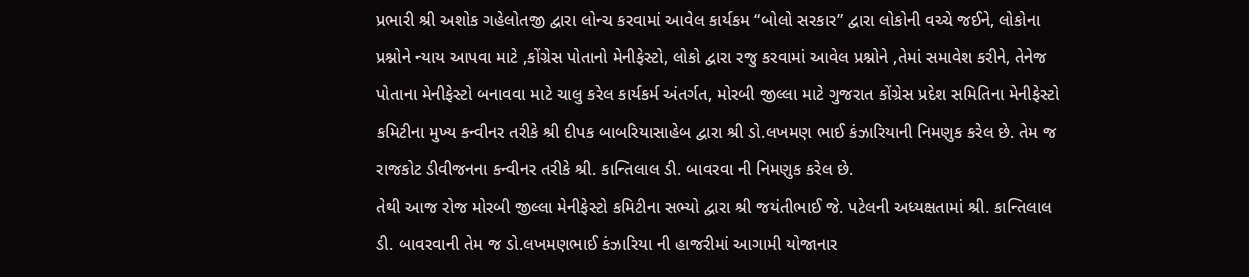પ્રભારી શ્રી અશોક ગહેલોતજી દ્વારા લોન્ચ કરવામાં આવેલ કાર્યકમ “બોલો સરકાર” દ્વારા લોકોની વચ્ચે જઈને, લોકોના પ્રશ્નોને ન્યાય આપવા માટે ,કોંગ્રેસ પોતાનો મેનીફેસ્ટો, લોકો દ્વારા રજુ કરવામાં આવેલ પ્રશ્નોને ,તેમાં સમાવેશ કરીને, તેનેજ પોતાના મેનીફેસ્ટો બનાવવા માટે ચાલુ કરેલ કાર્યકર્મ અંતર્ગત, મોરબી જીલ્લા માટે ગુજરાત કોંગ્રેસ પ્રદેશ સમિતિના મેનીફેસ્ટો કમિટીના મુખ્ય કન્વીનર તરીકે શ્રી દીપક બાબરિયાસાહેબ દ્વારા શ્રી ડો.લખમણ ભાઈ કંઝારિયાની નિમણુક કરેલ છે. તેમ જ રાજકોટ ડીવીજનના કન્વીનર તરીકે શ્રી. કાન્તિલાલ ડી. બાવરવા ની નિમણુક કરેલ છે.
તેથી આજ રોજ મોરબી જીલ્લા મેનીફેસ્ટો કમિટીના સભ્યો દ્વારા શ્રી જયંતીભાઈ જે. પટેલની અધ્યક્ષતામાં શ્રી. કાન્તિલાલ ડી. બાવરવાની તેમ જ ડો.લખમણભાઈ કંઝારિયા ની હાજરીમાં આગામી યોજાનાર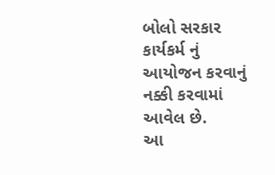બોલો સરકાર કાર્યકર્મ નું આયોજન કરવાનું નક્કી કરવામાં આવેલ છે.
આ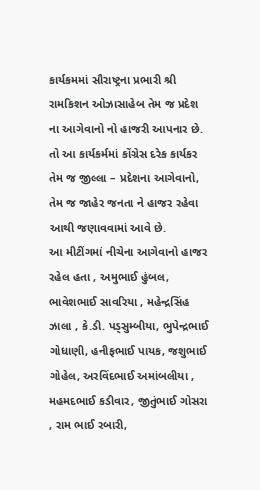કાર્યકમમાં સૌરાષ્ટ્રના પ્રભારી શ્રી રામકિશન ઓઝાસાહેબ તેમ જ પ્રદેશ ના આગેવાનો નો હાજરી આપનાર છે. તો આ કાર્યકર્મમાં કોંગ્રેસ દરેક કાર્યકર તેમ જ જીલ્લા – પ્રદેશના આગેવાનો, તેમ જ જાહેર જનતા ને હાજર રહેવા આથી જણાવવામાં આવે છે.
આ મીટીંગમાં નીચેના આગેવાનો હાજર રહેલ હતા , અમુભાઈ હુંબલ, ભાવેશભાઈ સાવરિયા , મહેન્દ્રસિંહ ઝાલા , કે.ડી. પડ્સુમ્બીયા, ભુપેન્દ્રભાઈ ગોધાણી, હનીફભાઈ પાયક, જશુભાઈ ગોહેલ, અરવિંદભાઈ અમાંબલીયા , મહમદભાઈ કડીવાર, જીતુંભાઈ ગોસરા , રામ ભાઈ રબારી,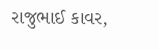રાજુભાઈ કાવર,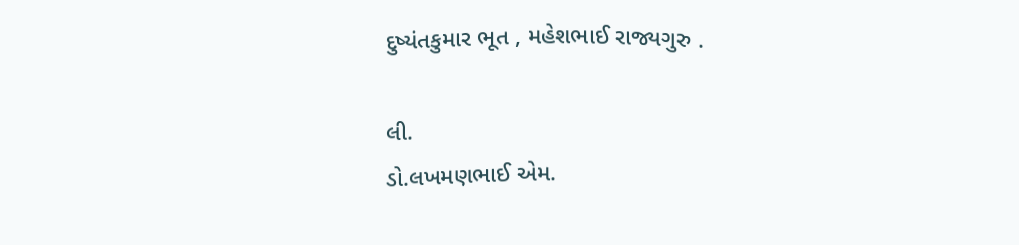દુષ્યંતકુમાર ભૂત , મહેશભાઈ રાજ્યગુરુ .

લી.
ડો.લખમણભાઈ એમ.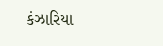કંઝારિયા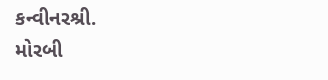કન્વીનરશ્રી.
મોરબી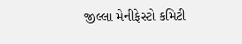જીલ્લા મેનીફેસ્ટો કમિટી